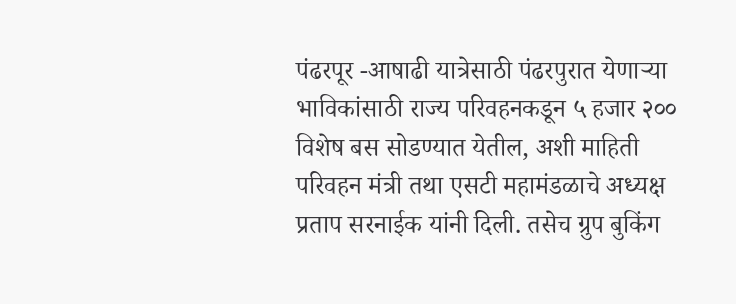पंढरपूर -आषाढी यात्रेसाठी पंढरपुरात येणाऱ्या भाविकांसाठी राज्य परिवहनकडून ५ हजार २०० विशेष बस सोडण्यात येतील, अशी माहिती परिवहन मंत्री तथा एसटी महामंडळाचे अध्यक्ष प्रताप सरनाईक यांनी दिली. तसेच ग्रुप बुकिंग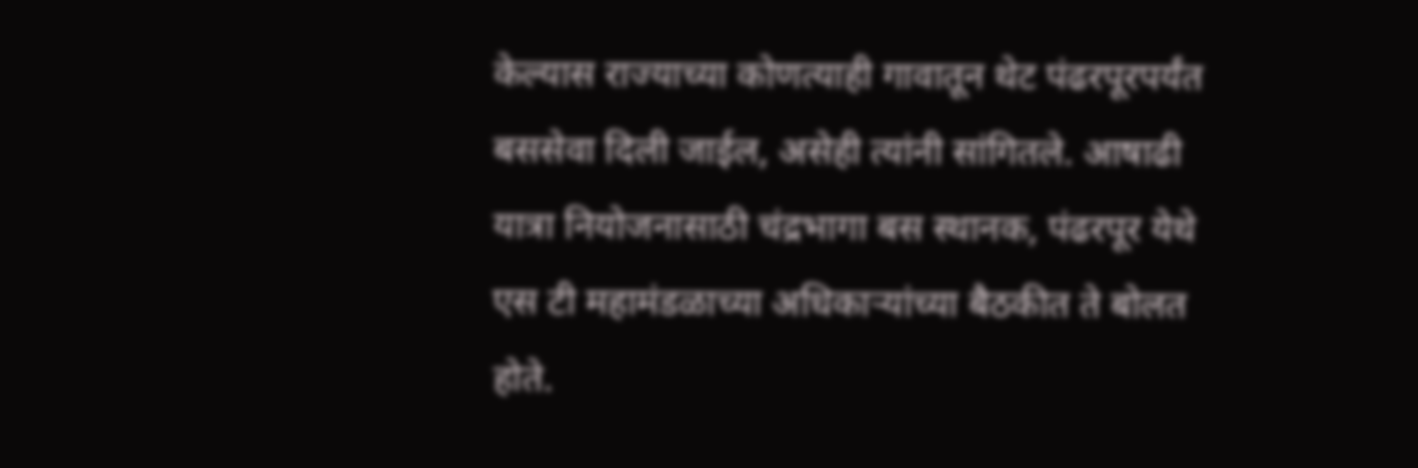केल्यास राज्याच्या कोणत्याही गावातून थेट पंढरपूरपर्यंत बससेवा दिली जाईल, असेही त्यांनी सांगितले. आषाढी यात्रा नियोजनासाठी चंद्रभागा बस स्थानक, पंढरपूर येथे एस टी महामंडळाच्या अधिकाऱ्यांच्या बैठकीत ते बोलत होते.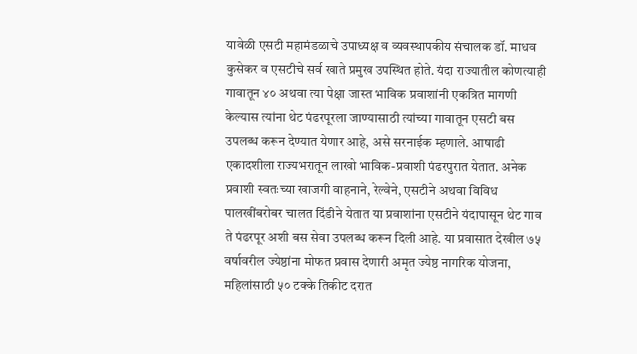यावेळी एसटी महामंडळाचे उपाध्यक्ष व व्यवस्थापकीय संचालक डॉ. माधव कुसेकर व एसटीचे सर्व खाते प्रमुख उपस्थित होते. यंदा राज्यातील कोणत्याही गावातून ४० अथवा त्या पेक्षा जास्त भाविक प्रवाशांनी एकत्रित मागणी केल्यास त्यांना थेट पंढरपूरला जाण्यासाठी त्यांच्या गावातून एसटी बस उपलब्ध करून देण्यात येणार आहे, असे सरनाईक म्हणाले. आषाढी एकादशीला राज्यभरातून लाखो भाविक-प्रवाशी पंढरपुरात येतात. अनेक प्रवाशी स्वतःच्या खाजगी वाहनाने, रेल्वेने, एसटीने अथवा विविध पालखींबरोबर चालत दिंडीने येतात या प्रवाशांना एसटीने यंदापासून थेट गाव ते पंढरपूर अशी बस सेवा उपलब्ध करून दिली आहे. या प्रवासात देखील ७५ वर्षावरील ज्येष्ठांना मोफत प्रवास देणारी अमृत ज्येष्ठ नागरिक योजना, महिलांसाठी ५० टक्के तिकीट दरात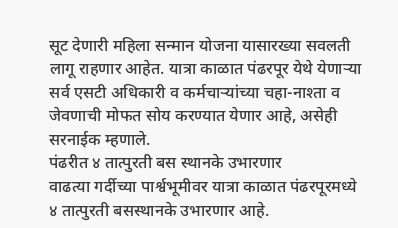सूट देणारी महिला सन्मान योजना यासारख्या सवलती लागू राहणार आहेत. यात्रा काळात पंढरपूर येथे येणाऱ्या सर्व एसटी अधिकारी व कर्मचाऱ्यांच्या चहा-नाश्ता व जेवणाची मोफत सोय करण्यात येणार आहे, असेही सरनाईक म्हणाले.
पंढरीत ४ तात्पुरती बस स्थानके उभारणार
वाढत्या गर्दीच्या पार्श्वभूमीवर यात्रा काळात पंढरपूरमध्ये ४ तात्पुरती बसस्थानके उभारणार आहे.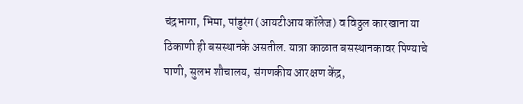चंद्रभागा, भिमा, पांडुरंग (आयटीआय कॉलेज) व विठ्ठल कारखाना या ठिकाणी ही बसस्थानके असतील. यात्रा काळात बसस्थानकावर पिण्याचे पाणी, सुलभ शौचालय, संगणकीय आरक्षण केंद्र,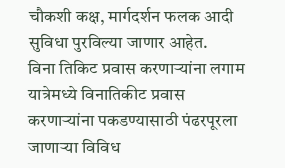चौकशी कक्ष, मार्गदर्शन फलक आदी सुविधा पुरविल्या जाणार आहेत.
विना तिकिट प्रवास करणाऱ्यांना लगाम
यात्रेमध्ये विनातिकीट प्रवास करणाऱ्यांना पकडण्यासाठी पंढरपूरला जाणाऱ्या विविध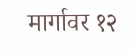मार्गावर १२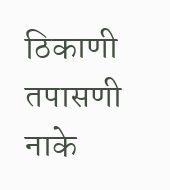ठिकाणी तपासणी नाके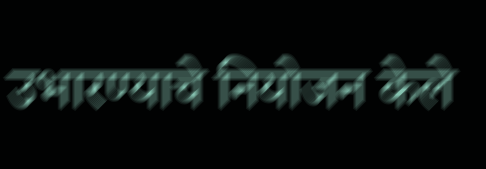उभारण्याचे नियोजन केले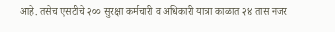आहे. तसेच एसटीचे २०० सुरक्षा कर्मचारी व अधिकारी यात्रा काळात २४ तास नजर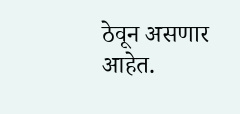ठेवून असणार आहेत.